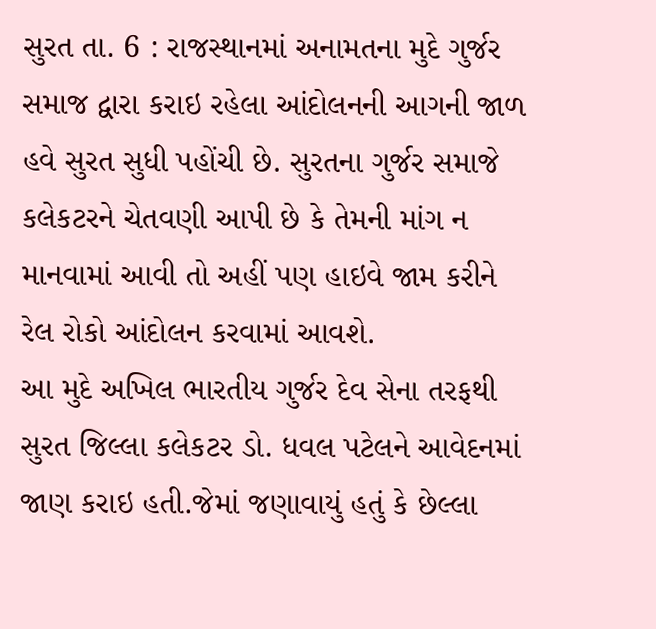સુરત તા. 6 : રાજસ્થાનમાં અનામતના મુદે ગુર્જર સમાજ દ્વારા કરાઇ રહેલા આંદોલનની આગની જાળ હવે સુરત સુધી પહોંચી છે. સુરતના ગુર્જર સમાજે કલેકટરને ચેતવણી આપી છે કે તેમની માંગ ન માનવામાં આવી તો અહીં પણ હાઇવે જામ કરીને રેલ રોકો આંદોલન કરવામાં આવશે.
આ મુદે અખિલ ભારતીય ગુર્જર દેવ સેના તરફથી સુરત જિલ્લા કલેકટર ડો. ધવલ પટેલને આવેદનમાં જાણ કરાઇ હતી.જેમાં જણાવાયું હતું કે છેલ્લા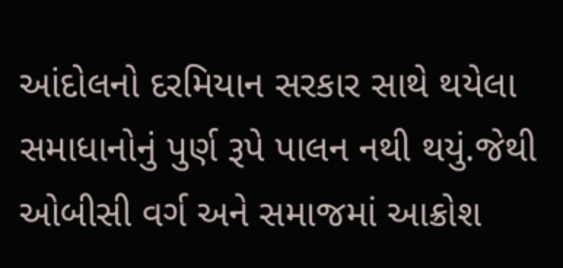આંદોલનો દરમિયાન સરકાર સાથે થયેલા સમાધાનોનું પુર્ણ રૂપે પાલન નથી થયું.જેથી ઓબીસી વર્ગ અને સમાજમાં આક્રોશ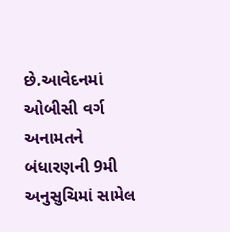છે.આવેદનમાં ઓબીસી વર્ગ અનામતને બંધારણની 9મી અનુસુચિમાં સામેલ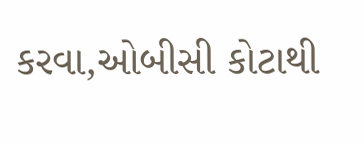કરવા,ઓબીસી કોટાથી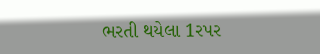ભરતી થયેલા 1રપર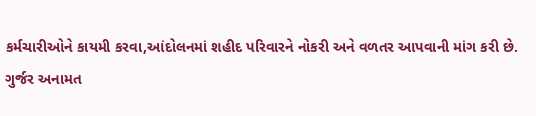કર્મચારીઓને કાયમી કરવા,આંદોલનમાં શહીદ પરિવારને નોકરી અને વળતર આપવાની માંગ કરી છે.
ગુર્જર અનામત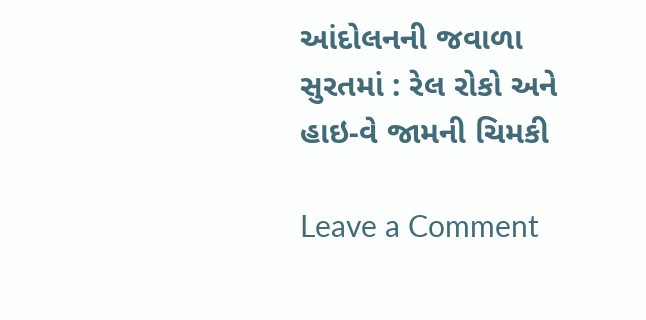આંદોલનની જવાળા સુરતમાં : રેલ રોકો અને હાઇ-વે જામની ચિમકી

Leave a Comment